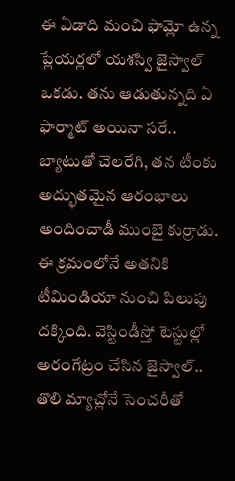ఈ ఏడాది మంచి ఫామ్లో ఉన్న ప్లేయర్లలో యశస్వి జైస్వాల్ ఒకడు. తను ఆడుతున్నది ఏ ఫార్మాట్ అయినా సరే.. బ్యాటుతో చెలరేగి, తన టీంకు అద్భుతమైన ఆరంభాలు అందించాడీ ముంబై కుర్రాడు. ఈ క్రమంలోనే అతనికి టీమిండియా నుంచి పిలుపు దక్కింది. వెస్టిండీస్తో టెస్టుల్లో అరంగేట్రం చేసిన జైస్వాల్.. తొలి మ్యాచ్లోనే సెంచరీతో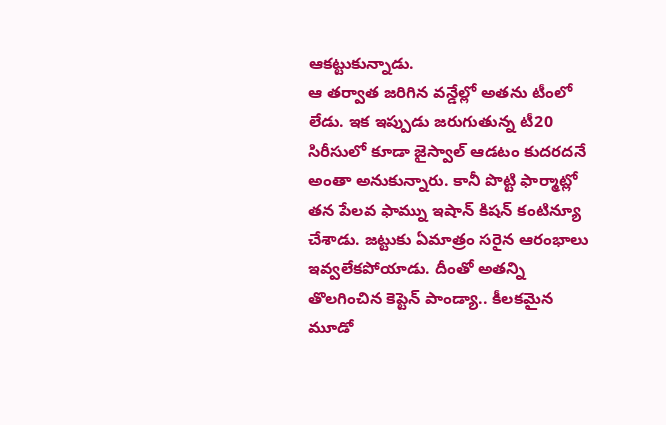ఆకట్టుకున్నాడు.
ఆ తర్వాత జరిగిన వన్డేల్లో అతను టీంలో లేడు. ఇక ఇప్పుడు జరుగుతున్న టీ20 సిరీసులో కూడా జైస్వాల్ ఆడటం కుదరదనే అంతా అనుకున్నారు. కానీ పొట్టి ఫార్మాట్లో తన పేలవ ఫామ్ను ఇషాన్ కిషన్ కంటిన్యూ చేశాడు. జట్టుకు ఏమాత్రం సరైన ఆరంభాలు ఇవ్వలేకపోయాడు. దీంతో అతన్ని తొలగించిన కెప్టెన్ పాండ్యా.. కీలకమైన మూడో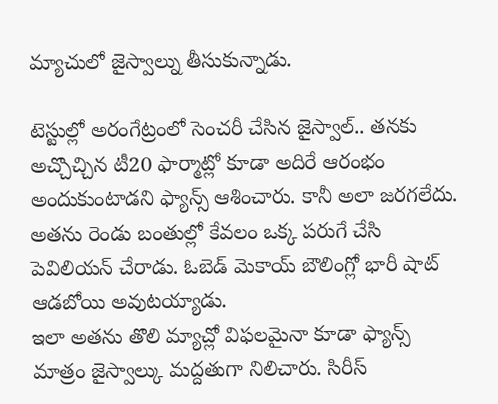మ్యాచులో జైస్వాల్ను తీసుకున్నాడు.

టెస్టుల్లో అరంగేట్రంలో సెంచరీ చేసిన జైస్వాల్.. తనకు అచ్చొచ్చిన టీ20 ఫార్మాట్లో కూడా అదిరే ఆరంభం అందుకుంటాడని ఫ్యాన్స్ ఆశించారు. కానీ అలా జరగలేదు. అతను రెండు బంతుల్లో కేవలం ఒక్క పరుగే చేసి పెవిలియన్ చేరాడు. ఓబెడ్ మెకాయ్ బౌలింగ్లో భారీ షాట్ ఆడబోయి అవుటయ్యాడు.
ఇలా అతను తొలి మ్యాచ్లో విఫలమైనా కూడా ఫ్యాన్స్ మాత్రం జైస్వాల్కు మద్దతుగా నిలిచారు. సిరీస్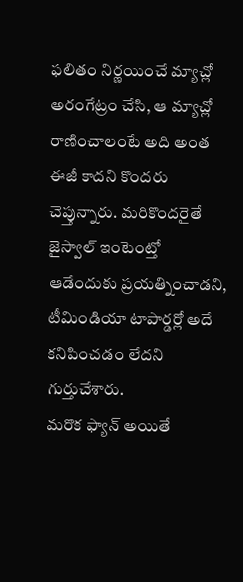ఫలితం నిర్ణయించే మ్యాచ్లో అరంగేట్రం చేసి, ఆ మ్యాచ్లో రాణించాలంటే అది అంత ఈజీ కాదని కొందరు చెప్తున్నారు. మరికొందరైతే జైస్వాల్ ఇంటెంట్తో ఆడేందుకు ప్రయత్నించాడని, టీమిండియా టాపార్డర్లో అదే కనిపించడం లేదని గుర్తుచేశారు.
మరొక ఫ్యాన్ అయితే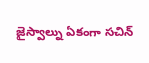జైస్వాల్ను ఏకంగా సచిన్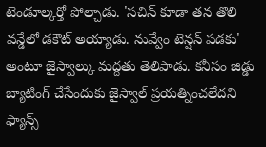టెండూల్కర్తో పోల్చాడు. 'సచిన్ కూడా తన తొలి వన్డేలో డకౌట్ అయ్యాడు. నువ్వేం టెన్షన్ పడకు' అంటూ జైస్వాల్కు మద్దతు తెలిపాడు. కనీసం జిడ్డు బ్యాటింగ్ చేసేందుకు జైస్వాల్ ప్రయత్నించలేదని ఫ్యాన్స్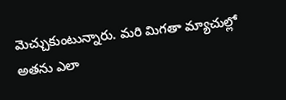మెచ్చుకుంటున్నారు. మరి మిగతా మ్యాచుల్లో అతను ఎలా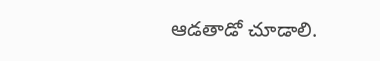ఆడతాడో చూడాలి.